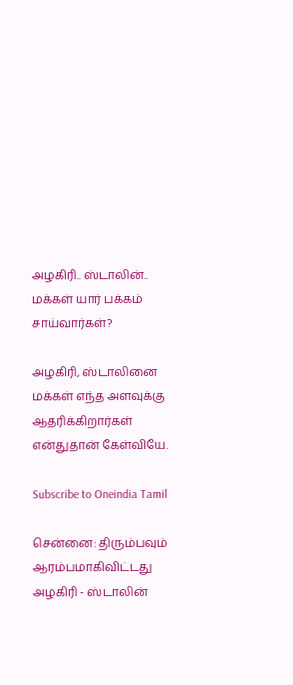அழகிரி.. ஸ்டாலின்.. மக்கள் யார் பக்கம் சாய்வார்கள்?

அழகிரி, ஸ்டாலினை மக்கள் எந்த அளவுக்கு ஆதரிக்கிறார்கள் என்துதான் கேள்வியே.

Subscribe to Oneindia Tamil

சென்னை: திரும்பவும் ஆரம்பமாகிவிட்டது அழகிரி - ஸ்டாலின்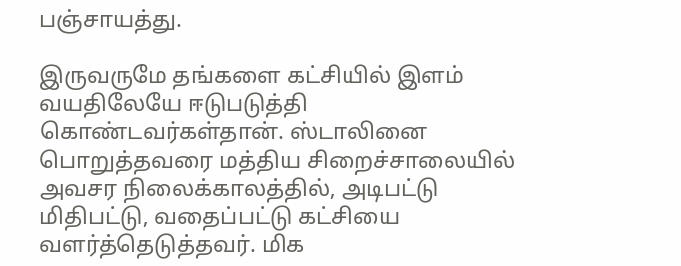பஞ்சாயத்து.

இருவருமே தங்களை கட்சியில் இளம் வயதிலேயே ஈடுபடுத்தி கொண்டவர்கள்தான். ஸ்டாலினை பொறுத்தவரை மத்திய சிறைச்சாலையில் அவசர நிலைக்காலத்தில், அடிபட்டு மிதிபட்டு, வதைப்பட்டு கட்சியை வளர்த்தெடுத்தவர். மிக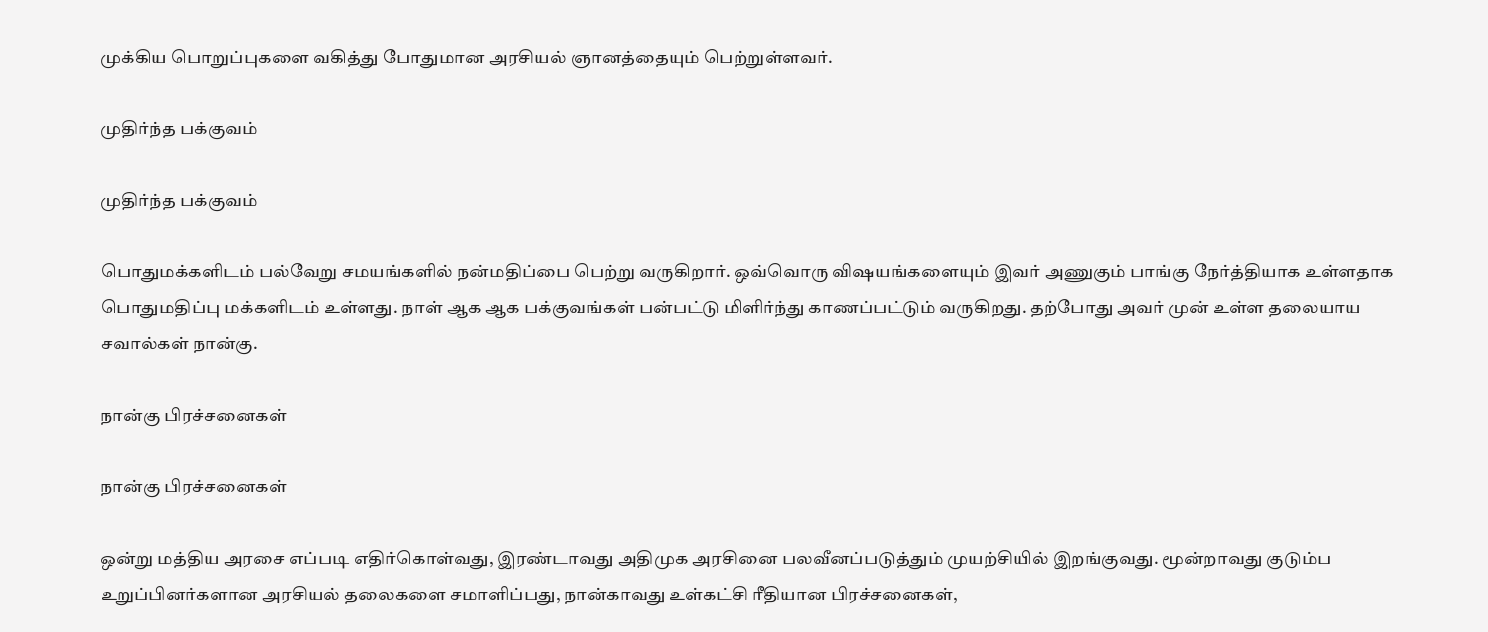முக்கிய பொறுப்புகளை வகித்து போதுமான அரசியல் ஞானத்தையும் பெற்றுள்ளவர்.

முதிர்ந்த பக்குவம்

முதிர்ந்த பக்குவம்

பொதுமக்களிடம் பல்வேறு சமயங்களில் நன்மதிப்பை பெற்று வருகிறார். ஒவ்வொரு விஷயங்களையும் இவர் அணுகும் பாங்கு நேர்த்தியாக உள்ளதாக பொதுமதிப்பு மக்களிடம் உள்ளது. நாள் ஆக ஆக பக்குவங்கள் பன்பட்டு மிளிர்ந்து காணப்பட்டும் வருகிறது. தற்போது அவர் முன் உள்ள தலையாய சவால்கள் நான்கு.

நான்கு பிரச்சனைகள்

நான்கு பிரச்சனைகள்

ஒன்று மத்திய அரசை எப்படி எதிர்கொள்வது, இரண்டாவது அதிமுக அரசினை பலவீனப்படுத்தும் முயற்சியில் இறங்குவது. மூன்றாவது குடும்ப உறுப்பினர்களான அரசியல் தலைகளை சமாளிப்பது, நான்காவது உள்கட்சி ரீதியான பிரச்சனைகள்,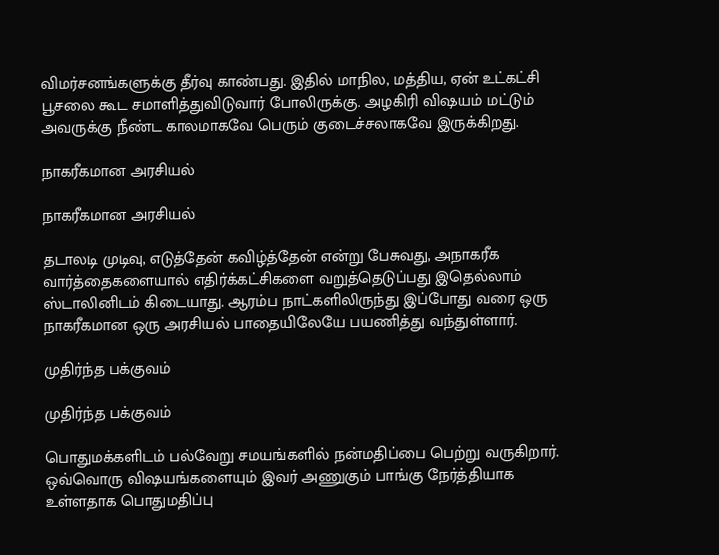விமர்சனங்களுக்கு தீர்வு காண்பது. இதில் மாநில, மத்திய, ஏன் உட்கட்சி பூசலை கூட சமாளித்துவிடுவார் போலிருக்கு. அழகிரி விஷயம் மட்டும் அவருக்கு நீண்ட காலமாகவே பெரும் குடைச்சலாகவே இருக்கிறது.

நாகரீகமான அரசியல்

நாகரீகமான அரசியல்

தடாலடி முடிவு, எடுத்தேன் கவிழ்த்தேன் என்று பேசுவது, அநாகரீக வார்த்தைகளையால் எதிர்க்கட்சிகளை வறுத்தெடுப்பது இதெல்லாம் ஸ்டாலினிடம் கிடையாது. ஆரம்ப நாட்களிலிருந்து இப்போது வரை ஒரு நாகரீகமான ஒரு அரசியல் பாதையிலேயே பயணித்து வந்துள்ளார்.

முதிர்ந்த பக்குவம்

முதிர்ந்த பக்குவம்

பொதுமக்களிடம் பல்வேறு சமயங்களில் நன்மதிப்பை பெற்று வருகிறார். ஒவ்வொரு விஷயங்களையும் இவர் அணுகும் பாங்கு நேர்த்தியாக உள்ளதாக பொதுமதிப்பு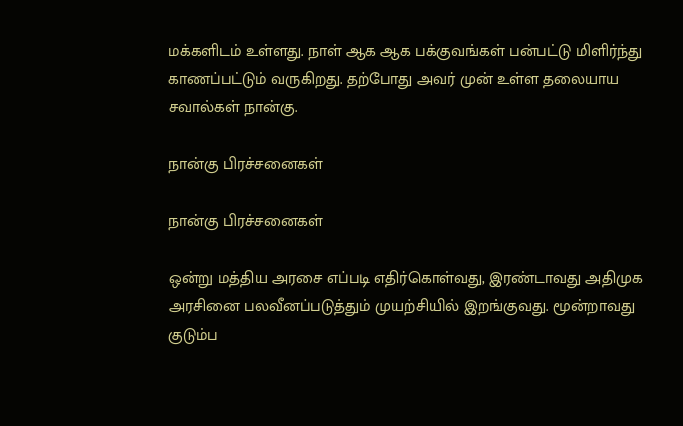மக்களிடம் உள்ளது. நாள் ஆக ஆக பக்குவங்கள் பன்பட்டு மிளிர்ந்து காணப்பட்டும் வருகிறது. தற்போது அவர் முன் உள்ள தலையாய சவால்கள் நான்கு.

நான்கு பிரச்சனைகள்

நான்கு பிரச்சனைகள்

ஒன்று மத்திய அரசை எப்படி எதிர்கொள்வது, இரண்டாவது அதிமுக அரசினை பலவீனப்படுத்தும் முயற்சியில் இறங்குவது. மூன்றாவது குடும்ப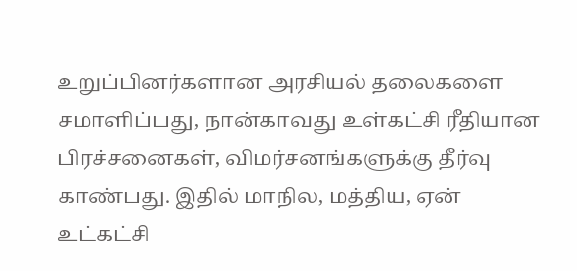உறுப்பினர்களான அரசியல் தலைகளை சமாளிப்பது, நான்காவது உள்கட்சி ரீதியான பிரச்சனைகள், விமர்சனங்களுக்கு தீர்வு காண்பது. இதில் மாநில, மத்திய, ஏன் உட்கட்சி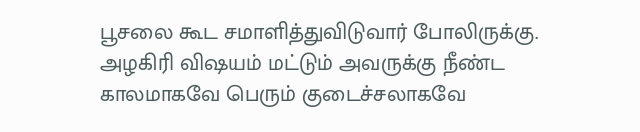பூசலை கூட சமாளித்துவிடுவார் போலிருக்கு. அழகிரி விஷயம் மட்டும் அவருக்கு நீண்ட காலமாகவே பெரும் குடைச்சலாகவே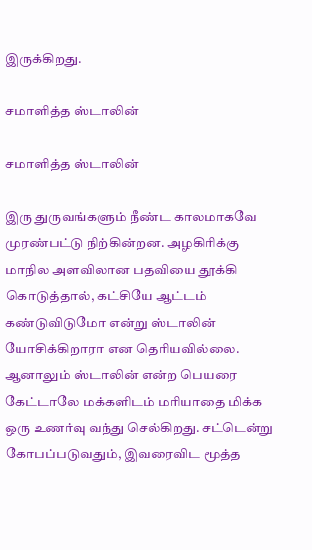இருக்கிறது.

சமாளித்த ஸ்டாலின்

சமாளித்த ஸ்டாலின்

இரு துருவங்களும் நீண்ட காலமாகவே முரண்பட்டு நிற்கின்றன. அழகிரிக்கு மாநில அளவிலான பதவியை தூக்கி கொடுத்தால், கட்சியே ஆட்டம் கண்டுவிடுமோ என்று ஸ்டாலின் யோசிக்கிறாரா என தெரியவில்லை. ஆனாலும் ஸ்டாலின் என்ற பெயரை கேட்டாலே மக்களிடம் மரியாதை மிக்க ஒரு உணர்வு வந்து செல்கிறது. சட்டென்று கோபப்படுவதும், இவரைவிட மூத்த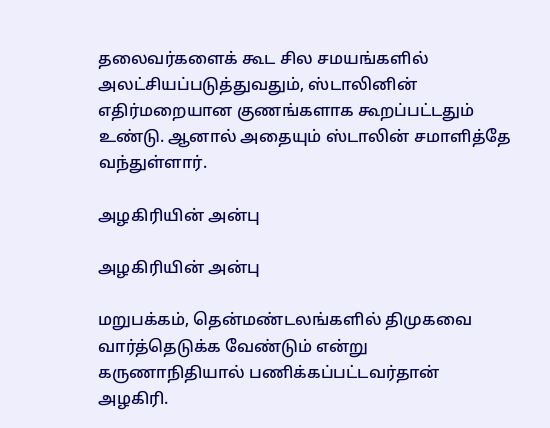தலைவர்களைக் கூட சில சமயங்களில் அலட்சியப்படுத்துவதும், ஸ்டாலினின் எதிர்மறையான குணங்களாக கூறப்பட்டதும் உண்டு. ஆனால் அதையும் ஸ்டாலின் சமாளித்தே வந்துள்ளார்.

அழகிரியின் அன்பு

அழகிரியின் அன்பு

மறுபக்கம், தென்மண்டலங்களில் திமுகவை வார்த்தெடுக்க வேண்டும் என்று கருணாநிதியால் பணிக்கப்பட்டவர்தான் அழகிரி.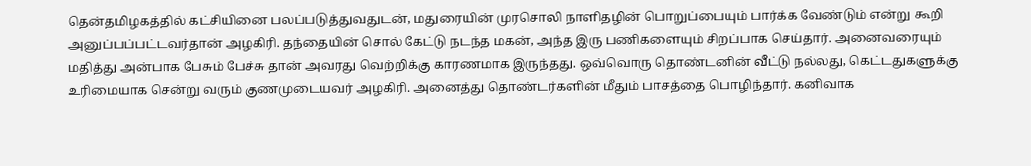தென்தமிழகத்தில் கட்சியினை பலப்படுத்துவதுடன், மதுரையின் முரசொலி நாளிதழின் பொறுப்பையும் பார்க்க வேண்டும் என்று கூறி அனுப்பப்பட்டவர்தான் அழகிரி. தந்தையின் சொல் கேட்டு நடந்த மகன், அந்த இரு பணிகளையும் சிறப்பாக செய்தார். அனைவரையும் மதித்து அன்பாக பேசும் பேச்சு தான் அவரது வெற்றிக்கு காரணமாக இருந்தது. ஒவ்வொரு தொண்டனின் வீட்டு நல்லது, கெட்டதுகளுக்கு உரிமையாக சென்று வரும் குணமுடையவர் அழகிரி. அனைத்து தொண்டர்களின் மீதும் பாசத்தை பொழிந்தார். கனிவாக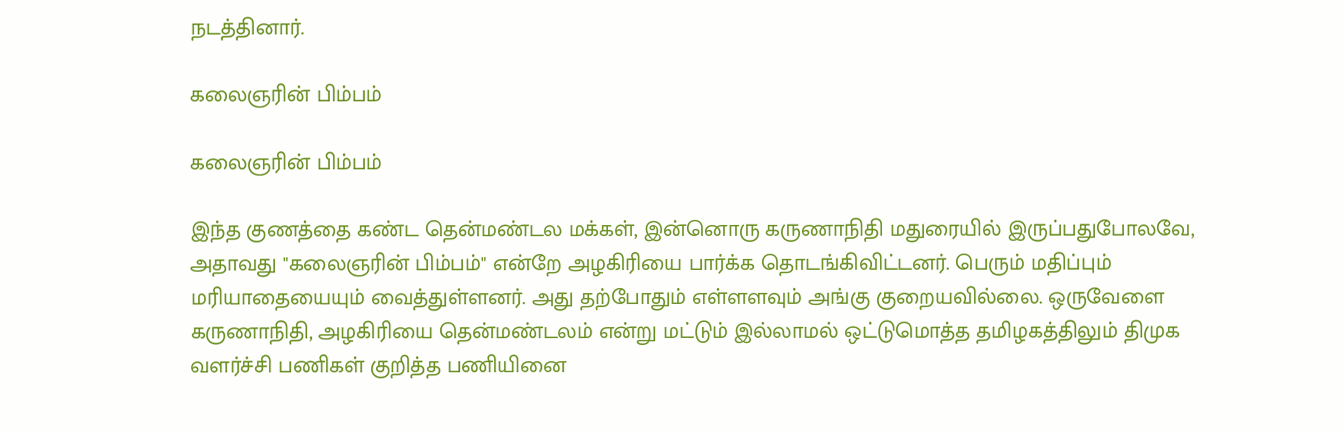நடத்தினார்.

கலைஞரின் பிம்பம்

கலைஞரின் பிம்பம்

இந்த குணத்தை கண்ட தென்மண்டல மக்கள், இன்னொரு கருணாநிதி மதுரையில் இருப்பதுபோலவே, அதாவது "கலைஞரின் பிம்பம்" என்றே அழகிரியை பார்க்க தொடங்கிவிட்டனர். பெரும் மதிப்பும் மரியாதையையும் வைத்துள்ளனர். அது தற்போதும் எள்ளளவும் அங்கு குறையவில்லை. ஒருவேளை கருணாநிதி, அழகிரியை தென்மண்டலம் என்று மட்டும் இல்லாமல் ஒட்டுமொத்த தமிழகத்திலும் திமுக வளர்ச்சி பணிகள் குறித்த பணியினை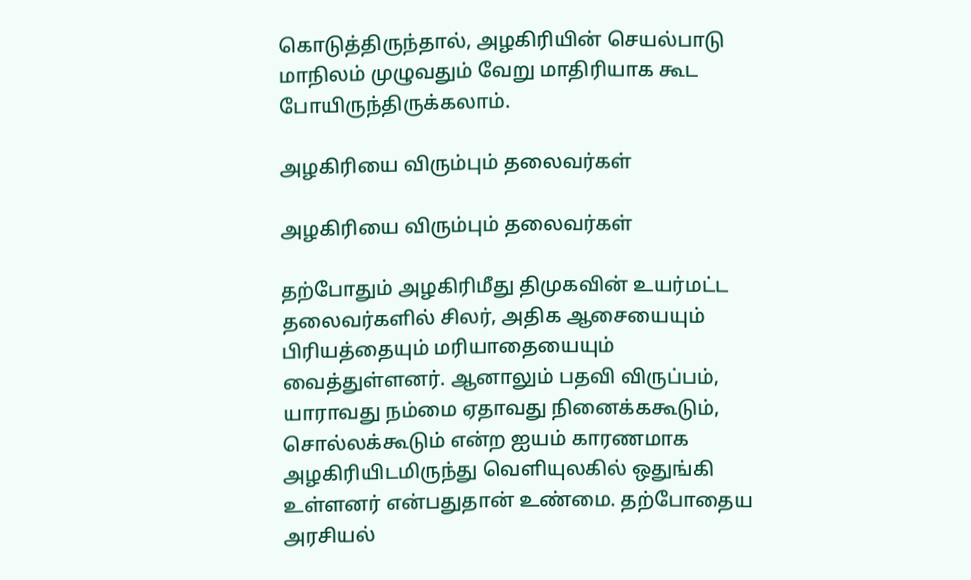கொடுத்திருந்தால், அழகிரியின் செயல்பாடு மாநிலம் முழுவதும் வேறு மாதிரியாக கூட போயிருந்திருக்கலாம்.

அழகிரியை விரும்பும் தலைவர்கள்

அழகிரியை விரும்பும் தலைவர்கள்

தற்போதும் அழகிரிமீது திமுகவின் உயர்மட்ட தலைவர்களில் சிலர், அதிக ஆசையையும் பிரியத்தையும் மரியாதையையும் வைத்துள்ளனர். ஆனாலும் பதவி விருப்பம், யாராவது நம்மை ஏதாவது நினைக்ககூடும், சொல்லக்கூடும் என்ற ஐயம் காரணமாக அழகிரியிடமிருந்து வெளியுலகில் ஒதுங்கி உள்ளனர் என்பதுதான் உண்மை. தற்போதைய அரசியல்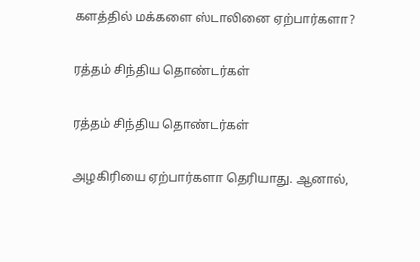களத்தில் மக்களை ஸ்டாலினை ஏற்பார்களா?

ரத்தம் சிந்திய தொண்டர்கள்

ரத்தம் சிந்திய தொண்டர்கள்

அழகிரியை ஏற்பார்களா தெரியாது. ஆனால்,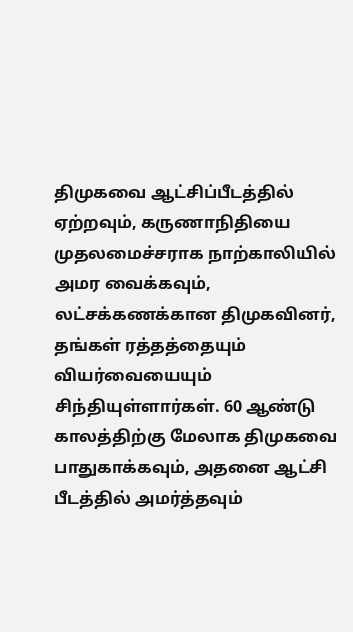திமுகவை ஆட்சிப்பீடத்தில் ஏற்றவும், கருணாநிதியை முதலமைச்சராக நாற்காலியில் அமர வைக்கவும், லட்சக்கணக்கான திமுகவினர், தங்கள் ரத்தத்தையும் வியர்வையையும் சிந்தியுள்ளார்கள். 60 ஆண்டு காலத்திற்கு மேலாக திமுகவை பாதுகாக்கவும், அதனை ஆட்சி பீடத்தில் அமர்த்தவும்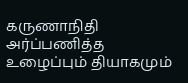கருணாநிதி அர்ப்பணித்த உழைப்பும் தியாகமும்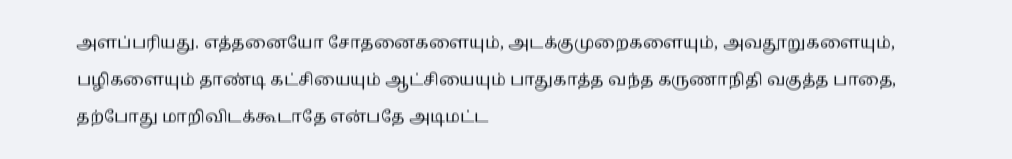அளப்பரியது. எத்தனையோ சோதனைகளையும், அடக்குமுறைகளையும், அவதூறுகளையும், பழிகளையும் தாண்டி கட்சியையும் ஆட்சியையும் பாதுகாத்த வந்த கருணாநிதி வகுத்த பாதை, தற்போது மாறிவிடக்கூடாதே என்பதே அடிமட்ட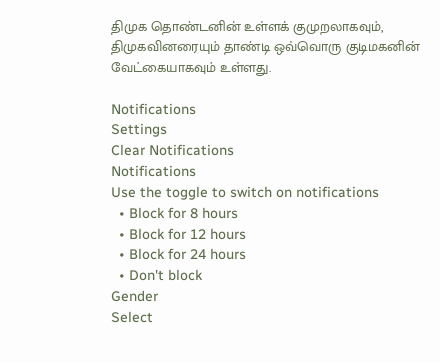திமுக தொண்டனின் உள்ளக் குமுறலாகவும், திமுகவினரையும் தாண்டி ஒவ்வொரு குடிமகனின் வேட்கையாகவும் உள்ளது.

Notifications
Settings
Clear Notifications
Notifications
Use the toggle to switch on notifications
  • Block for 8 hours
  • Block for 12 hours
  • Block for 24 hours
  • Don't block
Gender
Select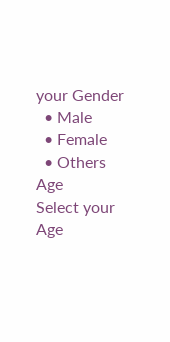your Gender
  • Male
  • Female
  • Others
Age
Select your Age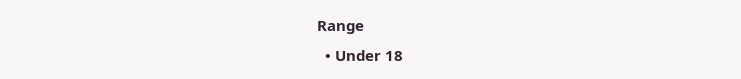Range
  • Under 18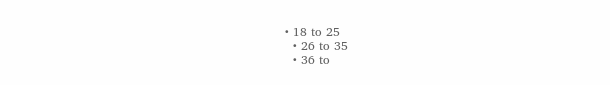• 18 to 25
  • 26 to 35
  • 36 to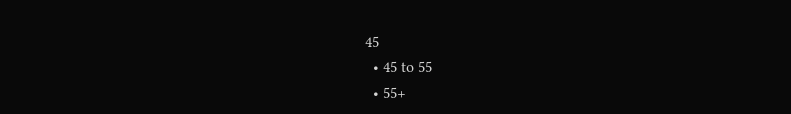45
  • 45 to 55
  • 55+